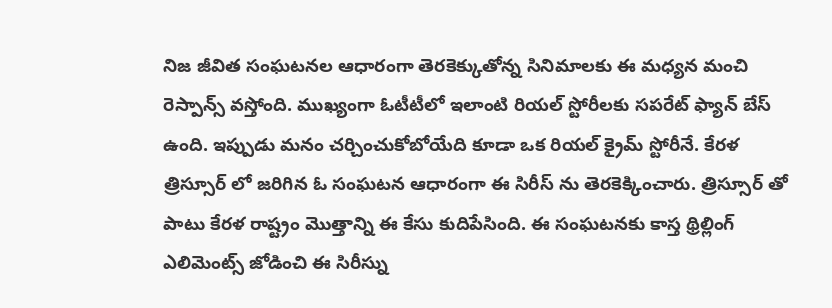నిజ జీవిత సంఘటనల ఆధారంగా తెరకెక్కుతోన్న సినిమాలకు ఈ మధ్యన మంచి రెస్పాన్స్ వస్తోంది. ముఖ్యంగా ఓటీటీలో ఇలాంటి రియల్ స్టోరీలకు సపరేట్ ఫ్యాన్ బేస్ ఉంది. ఇప్పుడు మనం చర్చించుకోబోయేది కూడా ఒక రియల్ క్రైమ్ స్టోరీనే. కేరళ త్రిస్సూర్ లో జరిగిన ఓ సంఘటన ఆధారంగా ఈ సిరీస్ ను తెరకెక్కించారు. త్రిస్సూర్ తో పాటు కేరళ రాష్ట్రం మొత్తాన్ని ఈ కేసు కుదిపేసింది. ఈ సంఘటనకు కాస్త థ్రిల్లింగ్ ఎలిమెంట్స్ జోడించి ఈ సిరీస్ను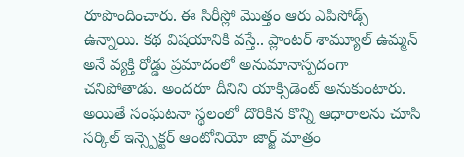రూపొందించారు. ఈ సిరీస్లో మొత్తం ఆరు ఎపిసోడ్స్ ఉన్నాయి. కథ విషయానికి వస్తే.. ప్లాంటర్ శామ్యూల్ ఉమ్మన్ అనే వ్యక్తి రోడ్డు ప్రమాదంలో అనుమానాస్పదంగా చనిపోతాడు. అందరూ దీనిని యాక్సిడెంట్ అనుకుంటారు. అయితే సంఘటనా స్థలంలో దొరికిన కొన్ని ఆధారాలను చూసి సర్కిల్ ఇన్స్పెక్టర్ ఆంటోనియో జార్జ్ మాత్రం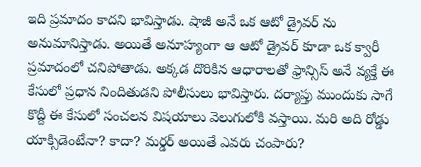ఇది ప్రమాదం కాదని భావిస్తాడు. షాజీ అనే ఒక ఆటో డ్రైవర్ ను అనుమానిస్తాడు. అయితే అనూహ్యంగా ఆ ఆటో డ్రైవర్ కూడా ఒక క్వారీ ప్రమాదంలో చనిపోతాడు. అక్కడ దొరికిన ఆధారాలతో ఫ్రాన్సిస్ అనే వ్యక్తే ఈ కేసులో ప్రధాన నిందితుడని పోలీసులు భావిస్తారు. దర్యాప్తు ముందుకు సాగే కొద్దీ ఈ కేసులో సంచలన విషయాలు వెలుగులోకి వస్తాయి. మరి అది రోడ్డు యాక్సిడెంటేనా? కాదా? మర్డర్ అయితే ఎవరు చంపారు?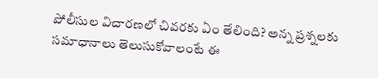పోలీసుల విచారణలో చివరకు ఏం తేలింది? అన్న ప్రశ్నలకు సమాధానాలు తెలుసుకోవాలంటే ఈ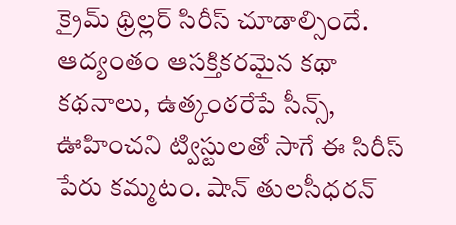క్రైమ్ థ్రిల్లర్ సిరీస్ చూడాల్సిందే.
ఆద్యంతం ఆసక్తికరమైన కథా కథనాలు, ఉత్కంఠరేపే సీన్స్, ఊహించని ట్విస్టులతో సాగే ఈ సిరీస్ పేరు కమ్మటం. షాన్ తులసీధరన్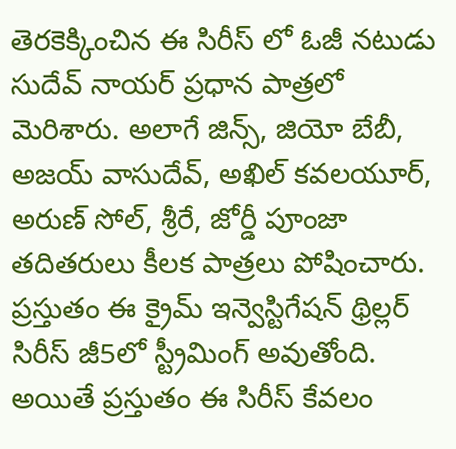తెరకెక్కించిన ఈ సిరీస్ లో ఓజీ నటుడు సుదేవ్ నాయర్ ప్రధాన పాత్రలో మెరిశారు. అలాగే జిన్స్, జియో బేబీ, అజయ్ వాసుదేవ్, అఖిల్ కవలయూర్, అరుణ్ సోల్, శ్రీరే, జోర్డీ పూంజా తదితరులు కీలక పాత్రలు పోషించారు. ప్రస్తుతం ఈ క్రైమ్ ఇన్వెస్టిగేషన్ థ్రిల్లర్ సిరీస్ జీ5లో స్ట్రీమింగ్ అవుతోంది. అయితే ప్రస్తుతం ఈ సిరీస్ కేవలం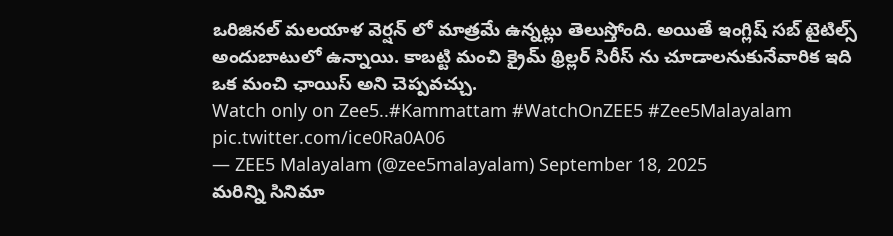ఒరిజినల్ మలయాళ వెర్షన్ లో మాత్రమే ఉన్నట్లు తెలుస్తోంది. అయితే ఇంగ్లిష్ సబ్ టైటిల్స్ అందుబాటులో ఉన్నాయి. కాబట్టి మంచి క్రైమ్ థ్రిల్లర్ సిరీస్ ను చూడాలనుకునేవారిక ఇది ఒక మంచి ఛాయిస్ అని చెప్పవచ్చు.
Watch only on Zee5..#Kammattam #WatchOnZEE5 #Zee5Malayalam pic.twitter.com/ice0Ra0A06
— ZEE5 Malayalam (@zee5malayalam) September 18, 2025
మరిన్ని సినిమా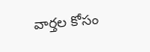వార్తల కోసం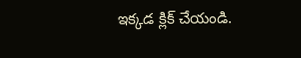ఇక్కడ క్లిక్ చేయండి.